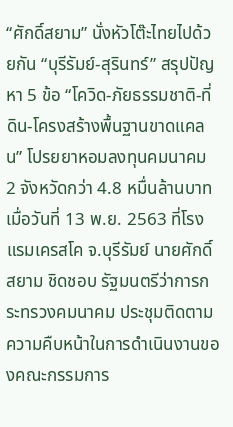“ศักดิ์สยาม” นั่งหัวโต๊ะไทยไปด้วยกัน “บุรีรัมย์-สุรินทร์” สรุปปัญหา 5 ข้อ “โควิด-ภัยธรรมชาติ-ที่ดิน-โครงสร้างพื้นฐานขาดแคลน” โปรยยาหอมลงทุนคมนาคม 2 จังหวัดกว่า 4.8 หมื่นล้านบาท
เมื่อวันที่ 13 พ.ย. 2563 ที่โรงแรมเครสโค จ.บุรีรัมย์ นายศักดิ์สยาม ชิดชอบ รัฐมนตรีว่าการกระทรวงคมนาคม ประชุมติดตามความคืบหน้าในการดำเนินงานของคณะกรรมการ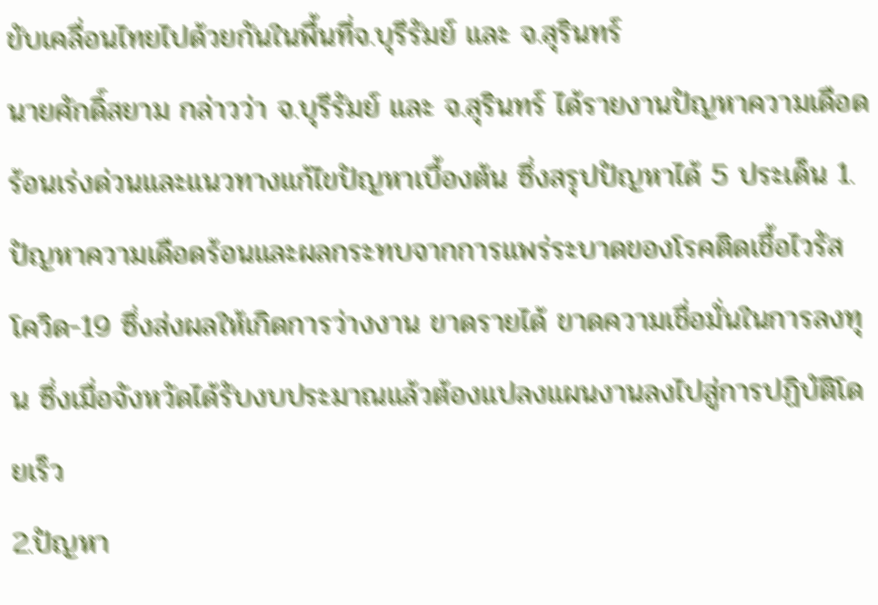ขับเคลื่อนไทยไปด้วยกันในพื้นที่จ.บุรีรัมย์ และ จ.สุรินทร์
นายศักดิ์สยาม กล่าวว่า จ.บุรีรัมย์ และ จ.สุรินทร์ ได้รายงานปัญหาความเดือดร้อนเร่งด่วนและแนวทางแก้ไขปัญหาเบื้องต้น ซึ่งสรุปปัญหาได้ 5 ประเด็น 1.ปัญหาความเดือดร้อนและผลกระทบจากการแพร่ระบาดของโรคติดเชื้อไวรัสโควิด-19 ซึ่งส่งผลให้เกิดการว่างงาน ขาดรายได้ ขาดความเชื่อมั่นในการลงทุน ซึ่งเมื่อจังหวัดได้รับงบประมาณแล้วต้องแปลงแผนงานลงไปสู่การปฏิบัติโดยเร็ว
2.ปัญหา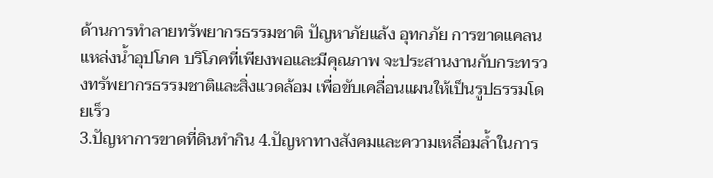ด้านการทำลายทรัพยากรธรรมชาติ ปัญหาภัยแล้ง อุทกภัย การขาดแคลนแหล่งน้ำอุปโภค บริโภคที่เพียงพอและมีคุณภาพ จะประสานงานกับกระทรวงทรัพยากรธรรมชาติและสิ่งแวดล้อม เพื่อขับเคลื่อนแผนให้เป็นรูปธรรมโดยเร็ว
3.ปัญหาการขาดที่ดินทำกิน 4.ปัญหาทางสังคมและความเหลื่อมล้ำในการ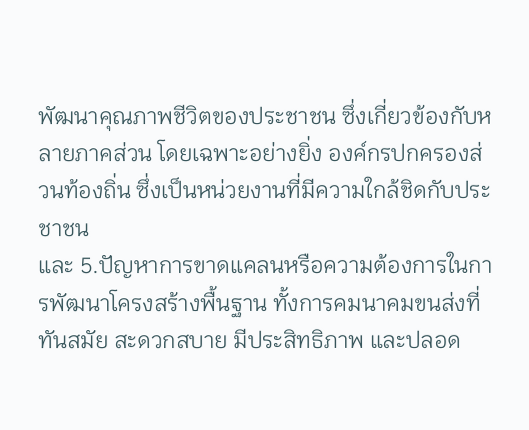พัฒนาคุณภาพชีวิตของประชาชน ซึ่งเกี่ยวข้องกับหลายภาคส่วน โดยเฉพาะอย่างยิ่ง องค์กรปกครองส่วนท้องถิ่น ซึ่งเป็นหน่วยงานที่มีความใกล้ชิดกับประชาชน
และ 5.ปัญหาการขาดแคลนหรือความต้องการในการพัฒนาโครงสร้างพื้นฐาน ทั้งการคมนาคมขนส่งที่ทันสมัย สะดวกสบาย มีประสิทธิภาพ และปลอด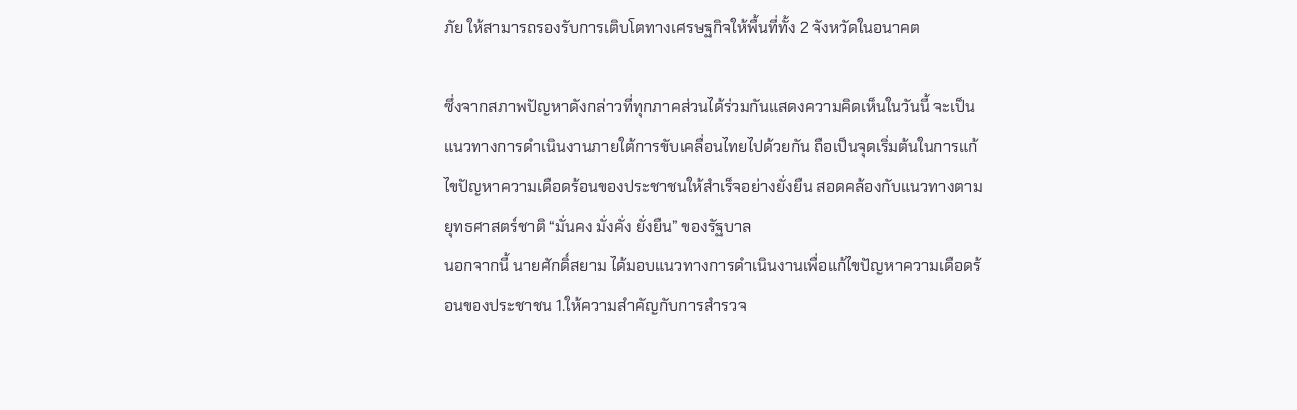ภัย ให้สามารถรองรับการเติบโตทางเศรษฐกิจให้พื้นที่ทั้ง 2 จังหวัดในอนาคต

ซึ่งจากสภาพปัญหาดังกล่าวที่ทุกภาคส่วนได้ร่วมกันแสดงความคิดเห็นในวันนี้ จะเป็นแนวทางการดำเนินงานภายใต้การขับเคลื่อนไทยไปด้วยกัน ถือเป็นจุดเริ่มต้นในการแก้ไขปัญหาความเดือดร้อนของประชาชนให้สำเร็จอย่างยั่งยืน สอดคล้องกับแนวทางตามยุทธศาสตร์ชาติ “มั่นคง มั่งคั่ง ยั่งยืน” ของรัฐบาล
นอกจากนี้ นายศักดิ์สยาม ได้มอบแนวทางการดำเนินงานเพื่อแก้ไขปัญหาความเดือดร้อนของประชาชน 1.ให้ความสำคัญกับการสำรวจ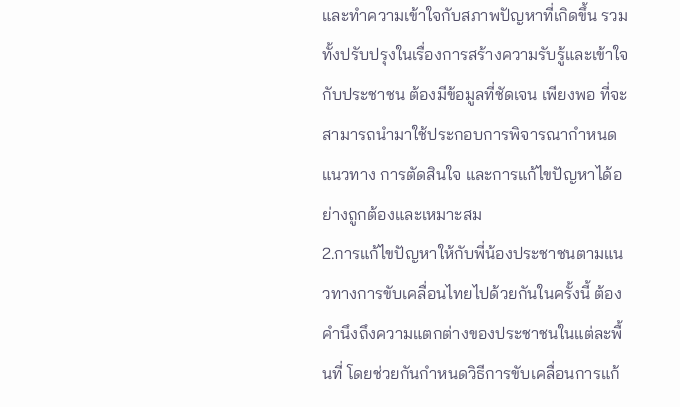และทำความเข้าใจกับสภาพปัญหาที่เกิดขึ้น รวมทั้งปรับปรุงในเรื่องการสร้างความรับรู้และเข้าใจกับประชาชน ต้องมีข้อมูลที่ชัดเจน เพียงพอ ที่จะสามารถนำมาใช้ประกอบการพิจารณากำหนดแนวทาง การตัดสินใจ และการแก้ไขปัญหาได้อย่างถูกต้องและเหมาะสม
2.การแก้ไขปัญหาให้กับพี่น้องประชาชนตามแนวทางการขับเคลื่อนไทยไปด้วยกันในครั้งนี้ ต้องคำนึงถึงความแตกต่างของประชาชนในแต่ละพื้นที่ โดยช่วยกันกำหนดวิธีการขับเคลื่อนการแก้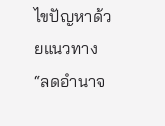ไขปัญหาด้วยแนวทาง “ลดอำนาจ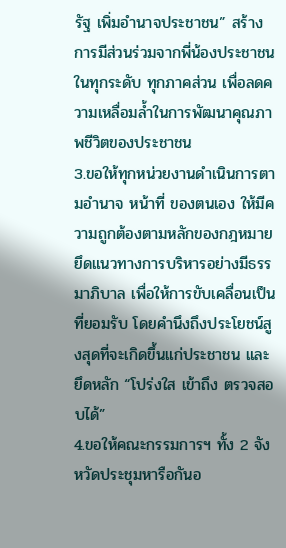รัฐ เพิ่มอำนาจประชาชน” สร้างการมีส่วนร่วมจากพี่น้องประชาชนในทุกระดับ ทุกภาคส่วน เพื่อลดความเหลื่อมล้ำในการพัฒนาคุณภาพชีวิตของประชาชน
3.ขอให้ทุกหน่วยงานดำเนินการตามอำนาจ หน้าที่ ของตนเอง ให้มีความถูกต้องตามหลักของกฎหมาย ยึดแนวทางการบริหารอย่างมีธรรมาภิบาล เพื่อให้การขับเคลื่อนเป็นที่ยอมรับ โดยคำนึงถึงประโยชน์สูงสุดที่จะเกิดขึ้นแก่ประชาชน และยึดหลัก “โปร่งใส เข้าถึง ตรวจสอบได้”
4.ขอให้คณะกรรมการฯ ทั้ง 2 จังหวัดประชุมหารือกันอ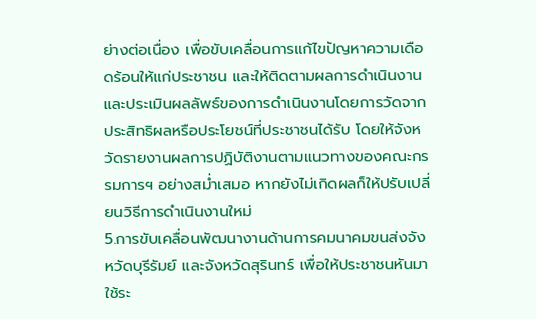ย่างต่อเนื่อง เพื่อขับเคลื่อนการแก้ไขปัญหาความเดือดร้อนให้แก่ประชาชน และให้ติดตามผลการดำเนินงาน และประเมินผลลัพธ์ของการดำเนินงานโดยการวัดจากประสิทธิผลหรือประโยชน์ที่ประชาชนได้รับ โดยให้จังหวัดรายงานผลการปฏิบัติงานตามแนวทางของคณะกรรมการฯ อย่างสม่ำเสมอ หากยังไม่เกิดผลก็ให้ปรับเปลี่ยนวิธีการดำเนินงานใหม่
5.การขับเคลื่อนพัฒนางานด้านการคมนาคมขนส่งจังหวัดบุรีรัมย์ และจังหวัดสุรินทร์ เพื่อให้ประชาชนหันมาใช้ระ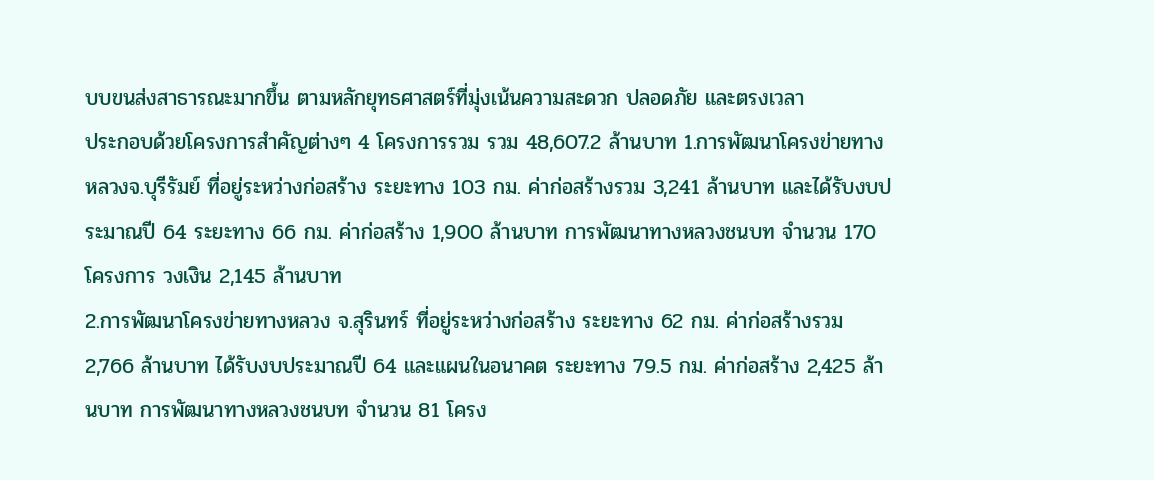บบขนส่งสาธารณะมากขึ้น ตามหลักยุทธศาสตร์ที่มุ่งเน้นความสะดวก ปลอดภัย และตรงเวลา
ประกอบด้วยโครงการสำคัญต่างๆ 4 โครงการรวม รวม 48,607.2 ล้านบาท 1.การพัฒนาโครงข่ายทางหลวงจ.บุรีรัมย์ ที่อยู่ระหว่างก่อสร้าง ระยะทาง 103 กม. ค่าก่อสร้างรวม 3,241 ล้านบาท และได้รับงบประมาณปี 64 ระยะทาง 66 กม. ค่าก่อสร้าง 1,900 ล้านบาท การพัฒนาทางหลวงชนบท จำนวน 170 โครงการ วงเงิน 2,145 ล้านบาท
2.การพัฒนาโครงข่ายทางหลวง จ.สุรินทร์ ที่อยู่ระหว่างก่อสร้าง ระยะทาง 62 กม. ค่าก่อสร้างรวม 2,766 ล้านบาท ได้รับงบประมาณปี 64 และแผนในอนาคต ระยะทาง 79.5 กม. ค่าก่อสร้าง 2,425 ล้านบาท การพัฒนาทางหลวงชนบท จำนวน 81 โครง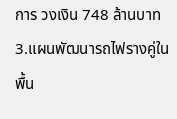การ วงเงิน 748 ล้านบาท
3.แผนพัฒนารถไฟรางคู่ในพื้น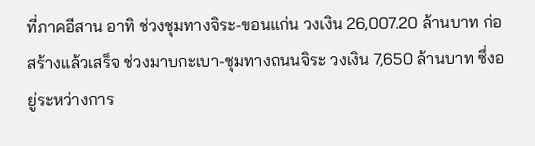ที่ภาคอีสาน อาทิ ช่วงชุมทางจิระ-ขอนแก่น วงเงิน 26,007.20 ล้านบาท ก่อสร้างแล้วเสร็จ ช่วงมาบกะเบา-ชุมทางถนนจิระ วงเงิน 7,650 ล้านบาท ซึ่งอยู่ระหว่างการ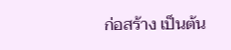ก่อสร้าง เป็นต้น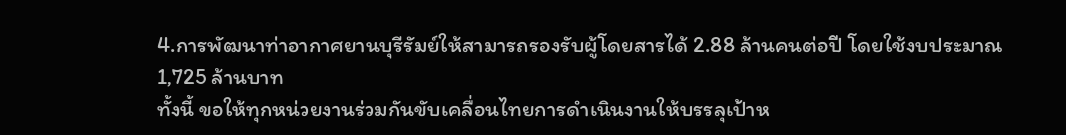4.การพัฒนาท่าอากาศยานบุรีรัมย์ให้สามารถรองรับผู้โดยสารได้ 2.88 ล้านคนต่อปี โดยใช้งบประมาณ 1,725 ล้านบาท
ทั้งนี้ ขอให้ทุกหน่วยงานร่วมกันขับเคลื่อนไทยการดำเนินงานให้บรรลุเป้าห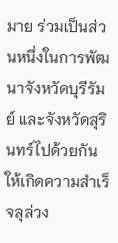มาย ร่วมเป็นส่วนหนึ่งในการพัฒนาจังหวัดบุรีรัมย์ และจังหวัดสุรินทร์ไปด้วยกันให้เกิดความสำเร็จลุล่วง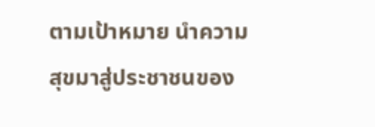ตามเป้าหมาย นำความสุขมาสู่ประชาชนของ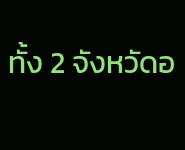ทั้ง 2 จังหวัดอ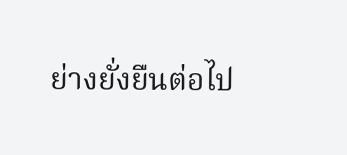ย่างยั่งยืนต่อไป